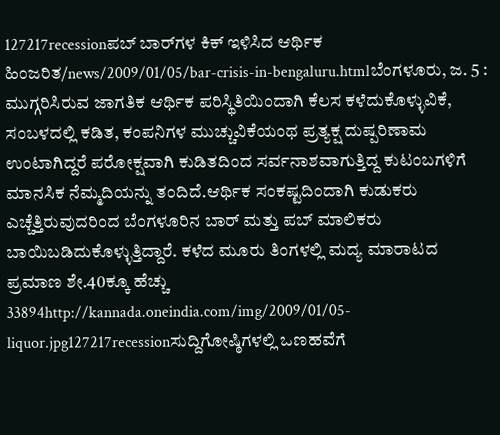127217recessionಪಬ್ ಬಾರ್‌ಗಳ ಕಿಕ್ ಇಳಿಸಿದ ಆರ್ಥಿಕ ಹಿಂಜರಿತ/news/2009/01/05/bar-crisis-in-bengaluru.htmlಬೆಂಗಳೂರು, ಜ. 5 : ಮುಗ್ಗರಿಸಿರುವ ಜಾಗತಿಕ ಆರ್ಥಿಕ ಪರಿಸ್ಥಿತಿಯಿಂದಾಗಿ ಕೆಲಸ ಕಳೆದುಕೊಳ್ಳುವಿಕೆ, ಸಂಬಳದಲ್ಲಿ ಕಡಿತ, ಕಂಪನಿಗಳ ಮುಚ್ಚುವಿಕೆಯಂಥ ಪ್ರತ್ಯಕ್ಷ ದುಷ್ಪರಿಣಾಮ ಉಂಟಾಗಿದ್ದರೆ ಪರೋಕ್ಷವಾಗಿ ಕುಡಿತದಿಂದ ಸರ್ವನಾಶವಾಗುತ್ತಿದ್ದ ಕುಟಂಬಗಳಿಗೆ ಮಾನಸಿಕ ನೆಮ್ಮದಿಯನ್ನು ತಂದಿದೆ.ಆರ್ಥಿಕ ಸಂಕಷ್ಟದಿಂದಾಗಿ ಕುಡುಕರು ಎಚ್ಚೆತ್ತಿರುವುದರಿಂದ ಬೆಂಗಳೂರಿನ ಬಾರ್ ಮತ್ತು ಪಬ್ ಮಾಲಿಕರು ಬಾಯಿಬಡಿದುಕೊಳ್ಳುತ್ತಿದ್ದಾರೆ. ಕಳೆದ ಮೂರು ತಿಂಗಳಲ್ಲಿ ಮದ್ಯ ಮಾರಾಟದ ಪ್ರಮಾಣ ಶೇ.40ಕ್ಕೂ ಹೆಚ್ಚು 33894http://kannada.oneindia.com/img/2009/01/05-liquor.jpg127217recessionಸುದ್ದಿಗೋಷ್ಠಿಗಳಲ್ಲಿ ಒಣಹವೆಗೆ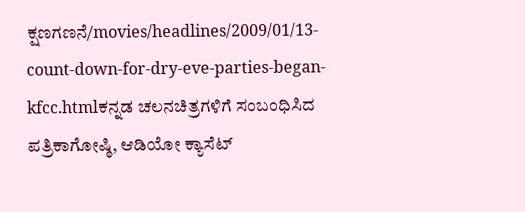ಕ್ಷಣಗಣನೆ/movies/headlines/2009/01/13-count-down-for-dry-eve-parties-began-kfcc.htmlಕನ್ನಡ ಚಲನಚಿತ್ರಗಳಿಗೆ ಸಂಬಂಧಿಸಿದ ಪತ್ರಿಕಾಗೋಷ್ಠಿ, ಆಡಿಯೋ ಕ್ಯಾಸೆಟ್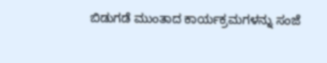ಬಿಡುಗಡೆ ಮುಂತಾದ ಕಾರ್ಯಕ್ರಮಗಳನ್ನು ಸಂಜೆ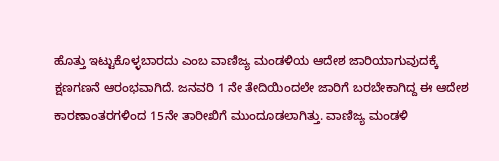ಹೊತ್ತು ಇಟ್ಟುಕೊಳ್ಳಬಾರದು ಎಂಬ ವಾಣಿಜ್ಯ ಮಂಡಳಿಯ ಆದೇಶ ಜಾರಿಯಾಗುವುದಕ್ಕೆ ಕ್ಷಣಗಣನೆ ಆರಂಭವಾಗಿದೆ. ಜನವರಿ 1 ನೇ ತೇದಿಯಿಂದಲೇ ಜಾರಿಗೆ ಬರಬೇಕಾಗಿದ್ದ ಈ ಆದೇಶ ಕಾರಣಾಂತರಗಳಿಂದ 15ನೇ ತಾರೀಖಿಗೆ ಮುಂದೂಡಲಾಗಿತ್ತು. ವಾಣಿಜ್ಯ ಮಂಡಳಿ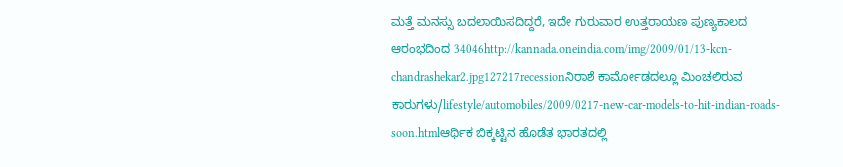ಮತ್ತೆ ಮನಸ್ಸು ಬದಲಾಯಿಸದಿದ್ದರೆ, ಇದೇ ಗುರುವಾರ ಉತ್ತರಾಯಣ ಪುಣ್ಯಕಾಲದ ಆರಂಭದಿಂದ 34046http://kannada.oneindia.com/img/2009/01/13-kcn-chandrashekar2.jpg127217recessionನಿರಾಶೆ ಕಾರ್ಮೋಡದಲ್ಲೂ ಮಿಂಚಲಿರುವ ಕಾರುಗಳು/lifestyle/automobiles/2009/0217-new-car-models-to-hit-indian-roads-soon.htmlಆರ್ಥಿಕ ಬಿಕ್ಕಟ್ಟಿನ ಹೊಡೆತ ಭಾರತದಲ್ಲಿ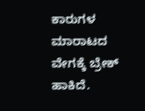ಕಾರುಗಳ ಮಾರಾಟದ ವೇಗಕ್ಕೆ ಬ್ರೇಕ್ ಹಾಕಿದೆ.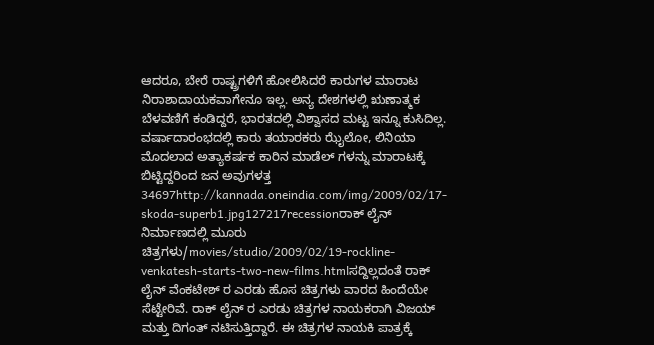ಆದರೂ, ಬೇರೆ ರಾಷ್ಟ್ರಗಳಿಗೆ ಹೋಲಿಸಿದರೆ ಕಾರುಗಳ ಮಾರಾಟ ನಿರಾಶಾದಾಯಕವಾಗೇನೂ ಇಲ್ಲ. ಅನ್ಯ ದೇಶಗಳಲ್ಲಿ ಋಣಾತ್ಮಕ ಬೆಳವಣಿಗೆ ಕಂಡಿದ್ದರೆ, ಭಾರತದಲ್ಲಿ ವಿಶ್ವಾಸದ ಮಟ್ಟ ಇನ್ನೂ ಕುಸಿದಿಲ್ಲ. ವರ್ಷಾದಾರಂಭದಲ್ಲಿ ಕಾರು ತಯಾರಕರು ಝೈಲೋ, ಲಿನಿಯಾ ಮೊದಲಾದ ಅತ್ಯಾಕರ್ಷಕ ಕಾರಿನ ಮಾಡೆಲ್ ಗಳನ್ನು ಮಾರಾಟಕ್ಕೆ ಬಿಟ್ಟಿದ್ದರಿಂದ ಜನ ಅವುಗಳತ್ತ 34697http://kannada.oneindia.com/img/2009/02/17-skoda-superb1.jpg127217recessionರಾಕ್ ಲೈನ್ ನಿರ್ಮಾಣದಲ್ಲಿ ಮೂರು ಚಿತ್ರಗಳು/movies/studio/2009/02/19-rockline-venkatesh-starts-two-new-films.htmlಸದ್ದಿಲ್ಲದಂತೆ ರಾಕ್ ಲೈನ್ ವೆಂಕಟೇಶ್ ರ ಎರಡು ಹೊಸ ಚಿತ್ರಗಳು ವಾರದ ಹಿಂದೆಯೇ ಸೆಟ್ಟೇರಿವೆ. ರಾಕ್ ಲೈನ್ ರ ಎರಡು ಚಿತ್ರಗಳ ನಾಯಕರಾಗಿ ವಿಜಯ್ ಮತ್ತು ದಿಗಂತ್ ನಟಿಸುತ್ತಿದ್ದಾರೆ. ಈ ಚಿತ್ರಗಳ ನಾಯಕಿ ಪಾತ್ರಕ್ಕೆ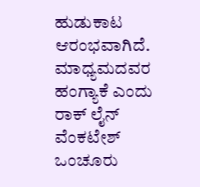ಹುಡುಕಾಟ ಆರಂಭವಾಗಿದೆ. ಮಾಧ್ಯಮದವರ ಹಂಗ್ಯಾಕೆ ಎಂದು ರಾಕ್ ಲೈನ್ ವೆಂಕಟೇಶ್ ಒಂಚೂರು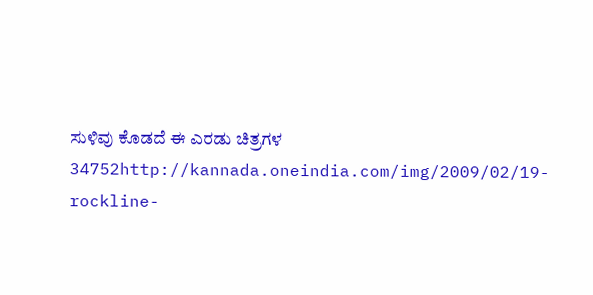ಸುಳಿವು ಕೊಡದೆ ಈ ಎರಡು ಚಿತ್ರಗಳ 34752http://kannada.oneindia.com/img/2009/02/19-rockline-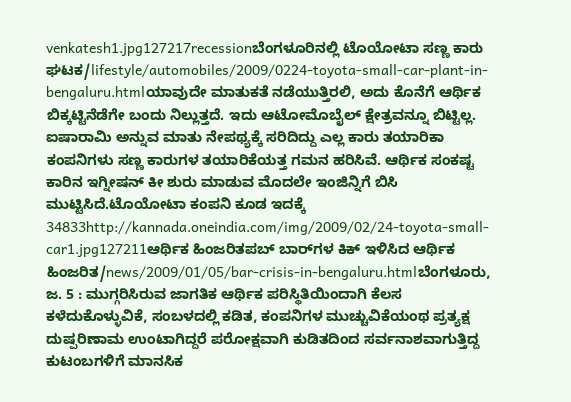venkatesh1.jpg127217recessionಬೆಂಗಳೂರಿನಲ್ಲಿ ಟೊಯೋಟಾ ಸಣ್ಣ ಕಾರು ಘಟಕ/lifestyle/automobiles/2009/0224-toyota-small-car-plant-in-bengaluru.htmlಯಾವುದೇ ಮಾತುಕತೆ ನಡೆಯುತ್ತಿರಲಿ, ಅದು ಕೊನೆಗೆ ಆರ್ಥಿಕ ಬಿಕ್ಕಟ್ಟಿನೆಡೆಗೇ ಬಂದು ನಿಲ್ಲುತ್ತದೆ. ಇದು ಆಟೋಮೊಬೈಲ್ ಕ್ಷೇತ್ರವನ್ನೂ ಬಿಟ್ಟಿಲ್ಲ. ಐಷಾರಾಮಿ ಅನ್ನುವ ಮಾತು ನೇಪಥ್ಯಕ್ಕೆ ಸರಿದಿದ್ದು ಎಲ್ಲ ಕಾರು ತಯಾರಿಕಾ ಕಂಪನಿಗಳು ಸಣ್ಣ ಕಾರುಗಳ ತಯಾರಿಕೆಯತ್ತ ಗಮನ ಹರಿಸಿವೆ. ಆರ್ಥಿಕ ಸಂಕಷ್ಟ ಕಾರಿನ ಇಗ್ನೀಷನ್ ಕೀ ಶುರು ಮಾಡುವ ಮೊದಲೇ ಇಂಜಿನ್ನಿಗೆ ಬಿಸಿ ಮುಟ್ಟಿಸಿದೆ.ಟೊಯೋಟಾ ಕಂಪನಿ ಕೂಡ ಇದಕ್ಕೆ 34833http://kannada.oneindia.com/img/2009/02/24-toyota-small-car1.jpg127211ಆರ್ಥಿಕ ಹಿಂಜರಿತಪಬ್ ಬಾರ್‌ಗಳ ಕಿಕ್ ಇಳಿಸಿದ ಆರ್ಥಿಕ ಹಿಂಜರಿತ/news/2009/01/05/bar-crisis-in-bengaluru.htmlಬೆಂಗಳೂರು, ಜ. 5 : ಮುಗ್ಗರಿಸಿರುವ ಜಾಗತಿಕ ಆರ್ಥಿಕ ಪರಿಸ್ಥಿತಿಯಿಂದಾಗಿ ಕೆಲಸ ಕಳೆದುಕೊಳ್ಳುವಿಕೆ, ಸಂಬಳದಲ್ಲಿ ಕಡಿತ, ಕಂಪನಿಗಳ ಮುಚ್ಚುವಿಕೆಯಂಥ ಪ್ರತ್ಯಕ್ಷ ದುಷ್ಪರಿಣಾಮ ಉಂಟಾಗಿದ್ದರೆ ಪರೋಕ್ಷವಾಗಿ ಕುಡಿತದಿಂದ ಸರ್ವನಾಶವಾಗುತ್ತಿದ್ದ ಕುಟಂಬಗಳಿಗೆ ಮಾನಸಿಕ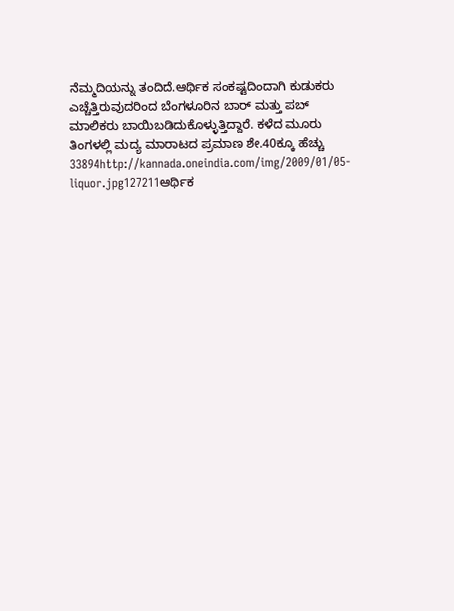ನೆಮ್ಮದಿಯನ್ನು ತಂದಿದೆ.ಆರ್ಥಿಕ ಸಂಕಷ್ಟದಿಂದಾಗಿ ಕುಡುಕರು ಎಚ್ಚೆತ್ತಿರುವುದರಿಂದ ಬೆಂಗಳೂರಿನ ಬಾರ್ ಮತ್ತು ಪಬ್ ಮಾಲಿಕರು ಬಾಯಿಬಡಿದುಕೊಳ್ಳುತ್ತಿದ್ದಾರೆ. ಕಳೆದ ಮೂರು ತಿಂಗಳಲ್ಲಿ ಮದ್ಯ ಮಾರಾಟದ ಪ್ರಮಾಣ ಶೇ.40ಕ್ಕೂ ಹೆಚ್ಚು 33894http://kannada.oneindia.com/img/2009/01/05-liquor.jpg127211ಆರ್ಥಿಕ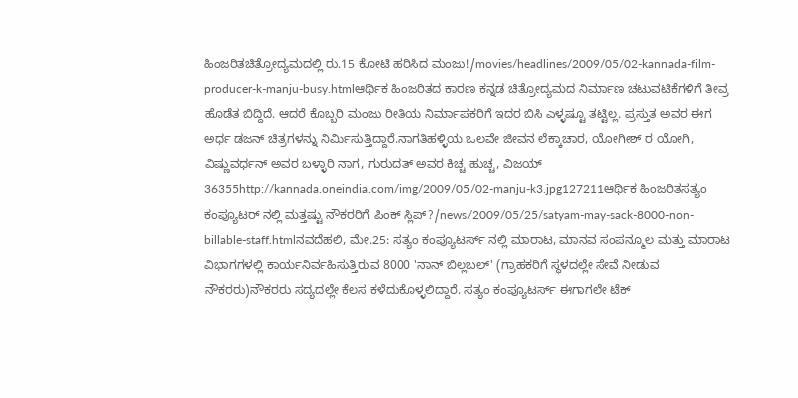ಹಿಂಜರಿತಚಿತ್ರೋದ್ಯಮದಲ್ಲಿ ರು.15 ಕೋಟಿ ಹರಿಸಿದ ಮಂಜು!/movies/headlines/2009/05/02-kannada-film-producer-k-manju-busy.htmlಆರ್ಥಿಕ ಹಿಂಜರಿತದ ಕಾರಣ ಕನ್ನಡ ಚಿತ್ರೋದ್ಯಮದ ನಿರ್ಮಾಣ ಚಟುವಟಿಕೆಗಳಿಗೆ ತೀವ್ರ ಹೊಡೆತ ಬಿದ್ದಿದೆ. ಆದರೆ ಕೊಬ್ಬರಿ ಮಂಜು ರೀತಿಯ ನಿರ್ಮಾಪಕರಿಗೆ ಇದರ ಬಿಸಿ ಎಳ್ಳಷ್ಟೂ ತಟ್ಟಿಲ್ಲ. ಪ್ರಸ್ತುತ ಅವರ ಈಗ ಅರ್ಧ ಡಜನ್ ಚಿತ್ರಗಳನ್ನು ನಿರ್ಮಿಸುತ್ತಿದ್ದಾರೆ.ನಾಗತಿಹಳ್ಳಿಯ ಒಲವೇ ಜೀವನ ಲೆಕ್ಕಾಚಾರ, ಯೋಗೀಶ್ ರ ಯೋಗಿ, ವಿಷ್ಣುವರ್ಧನ್ ಅವರ ಬಳ್ಳಾರಿ ನಾಗ, ಗುರುದತ್ ಅವರ ಕಿಚ್ಚ ಹುಚ್ಚ, ವಿಜಯ್ 36355http://kannada.oneindia.com/img/2009/05/02-manju-k3.jpg127211ಆರ್ಥಿಕ ಹಿಂಜರಿತಸತ್ಯಂ ಕಂಪ್ಯೂಟರ್ ನಲ್ಲಿ ಮತ್ತಷ್ಟು ನೌಕರರಿಗೆ ಪಿಂಕ್ ಸ್ಲಿಪ್?/news/2009/05/25/satyam-may-sack-8000-non-billable-staff.htmlನವದೆಹಲಿ, ಮೇ.25: ಸತ್ಯಂ ಕಂಪ್ಯೂಟರ್ಸ್ ನಲ್ಲಿ ಮಾರಾಟ, ಮಾನವ ಸಂಪನ್ಮೂಲ ಮತ್ತು ಮಾರಾಟ ವಿಭಾಗಗಳಲ್ಲಿ ಕಾರ್ಯನಿರ್ವಹಿಸುತ್ತಿರುವ 8000 'ನಾನ್ ಬಿಲ್ಲಬಲ್' (ಗ್ರಾಹಕರಿಗೆ ಸ್ಥಳದಲ್ಲೇ ಸೇವೆ ನೀಡುವ ನೌಕರರು)ನೌಕರರು ಸದ್ಯದಲ್ಲೇ ಕೆಲಸ ಕಳೆದುಕೊಳ್ಳಲಿದ್ದಾರೆ. ಸತ್ಯಂ ಕಂಪ್ಯೂಟರ್ಸ್ ಈಗಾಗಲೇ ಟೆಕ್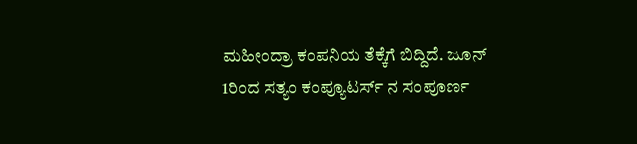ಮಹೀಂದ್ರಾ ಕಂಪನಿಯ ತೆಕ್ಕೆಗೆ ಬಿದ್ದಿದೆ. ಜೂನ್ 1ರಿಂದ ಸತ್ಯಂ ಕಂಪ್ಯೂಟರ್ಸ್ ನ ಸಂಪೂರ್ಣ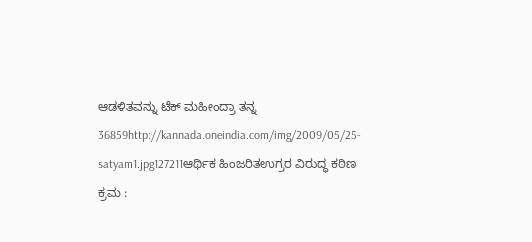ಆಡಳಿತವನ್ನು ಟೆಕ್ ಮಹೀಂದ್ರಾ ತನ್ನ 36859http://kannada.oneindia.com/img/2009/05/25-satyam1.jpg127211ಆರ್ಥಿಕ ಹಿಂಜರಿತಉಗ್ರರ ವಿರುದ್ಧ ಕಠಿಣ ಕ್ರಮ :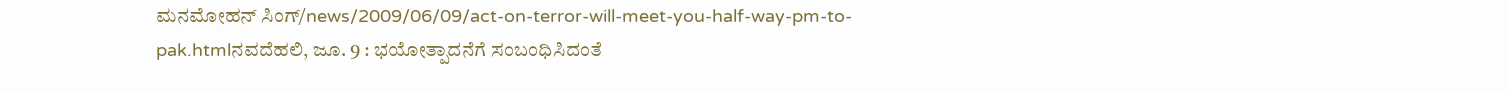ಮನಮೋಹನ್ ಸಿಂಗ್/news/2009/06/09/act-on-terror-will-meet-you-half-way-pm-to-pak.htmlನವದೆಹಲಿ, ಜೂ. 9 : ಭಯೋತ್ಪಾದನೆಗೆ ಸಂಬಂಧಿಸಿದಂತೆ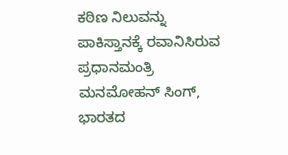ಕಠಿಣ ನಿಲುವನ್ನು ಪಾಕಿಸ್ತಾನಕ್ಕೆ ರವಾನಿಸಿರುವ ಪ್ರಧಾನಮಂತ್ರಿ ಮನಮೋಹನ್ ಸಿಂಗ್, ಭಾರತದ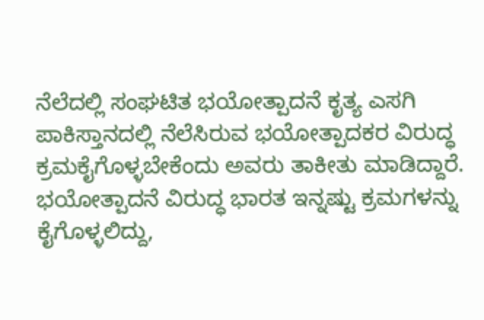ನೆಲೆದಲ್ಲಿ ಸಂಘಟಿತ ಭಯೋತ್ಪಾದನೆ ಕೃತ್ಯ ಎಸಗಿ ಪಾಕಿಸ್ತಾನದಲ್ಲಿ ನೆಲೆಸಿರುವ ಭಯೋತ್ಪಾದಕರ ವಿರುದ್ಧ ಕ್ರಮಕೈಗೊಳ್ಳಬೇಕೆಂದು ಅವರು ತಾಕೀತು ಮಾಡಿದ್ದಾರೆ. ಭಯೋತ್ಪಾದನೆ ವಿರುದ್ಧ ಭಾರತ ಇನ್ನಷ್ಟು ಕ್ರಮಗಳನ್ನು ಕೈಗೊಳ್ಳಲಿದ್ದು,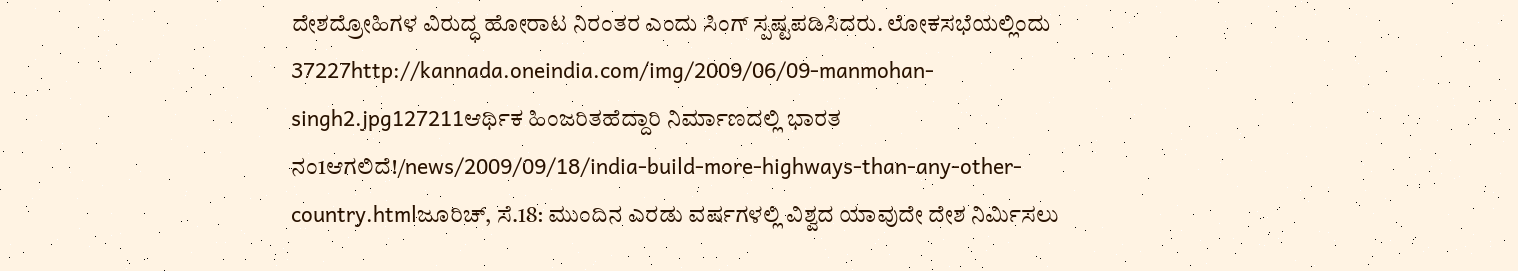ದೇಶದ್ರೋಹಿಗಳ ವಿರುದ್ಧ ಹೋರಾಟ ನಿರಂತರ ಎಂದು ಸಿಂಗ್ ಸ್ಪಷ್ಟಪಡಿಸಿದರು. ಲೋಕಸಭೆಯಲ್ಲಿಂದು 37227http://kannada.oneindia.com/img/2009/06/09-manmohan-singh2.jpg127211ಆರ್ಥಿಕ ಹಿಂಜರಿತಹೆದ್ದಾರಿ ನಿರ್ಮಾಣದಲ್ಲಿ ಭಾರತ ನಂ1ಆಗಲಿದೆ!/news/2009/09/18/india-build-more-highways-than-any-other-country.htmlಜೂರಿಚ್, ಸೆ.18: ಮುಂದಿನ ಎರಡು ವರ್ಷಗಳಲ್ಲಿ ವಿಶ್ವದ ಯಾವುದೇ ದೇಶ ನಿರ್ಮಿಸಲು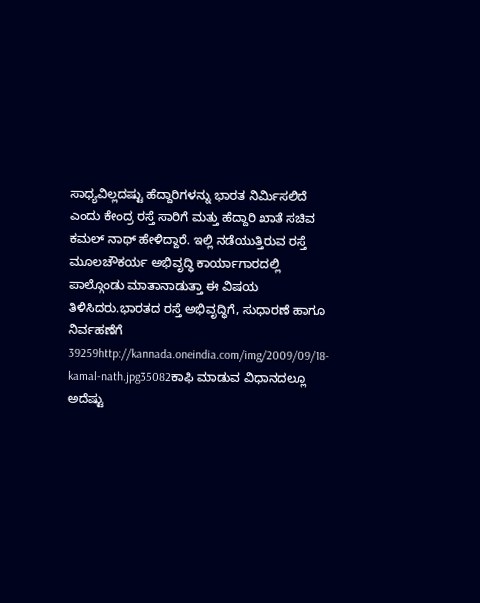ಸಾಧ್ಯವಿಲ್ಲದಷ್ಟು ಹೆದ್ದಾರಿಗಳನ್ನು ಭಾರತ ನಿರ್ಮಿಸಲಿದೆ ಎಂದು ಕೇಂದ್ರ ರಸ್ತೆ ಸಾರಿಗೆ ಮತ್ತು ಹೆದ್ದಾರಿ ಖಾತೆ ಸಚಿವ ಕಮಲ್ ನಾಥ್ ಹೇಳಿದ್ದಾರೆ. ಇಲ್ಲಿ ನಡೆಯುತ್ತಿರುವ ರಸ್ತೆ ಮೂಲಚೌಕರ್ಯ ಅಭಿವೃದ್ಧಿ ಕಾರ್ಯಾಗಾರದಲ್ಲಿ ಪಾಲ್ಗೊಂಡು ಮಾತಾನಾಡುತ್ತಾ ಈ ವಿಷಯ ತಿಳಿಸಿದರು.ಭಾರತದ ರಸ್ತೆ ಅಭಿವೃದ್ಧಿಗೆ, ಸುಧಾರಣೆ ಹಾಗೂ ನಿರ್ವಹಣೆಗೆ 39259http://kannada.oneindia.com/img/2009/09/18-kamal-nath.jpg35082ಕಾಫಿ ಮಾಡುವ ವಿಧಾನದಲ್ಲೂ ಅದೆಷ್ಟು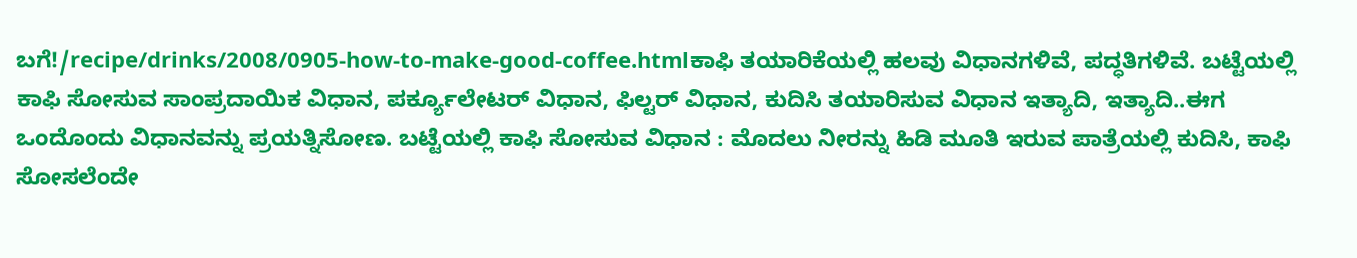ಬಗೆ!/recipe/drinks/2008/0905-how-to-make-good-coffee.htmlಕಾಫಿ ತಯಾರಿಕೆಯಲ್ಲಿ ಹಲವು ವಿಧಾನಗಳಿವೆ, ಪದ್ಧತಿಗಳಿವೆ. ಬಟ್ಟೆಯಲ್ಲಿ ಕಾಫಿ ಸೋಸುವ ಸಾಂಪ್ರದಾಯಿಕ ವಿಧಾನ, ಪರ್ಕ್ಯೂಲೇಟರ್‌ ವಿಧಾನ, ಫಿಲ್ಟರ್‌ ವಿಧಾನ, ಕುದಿಸಿ ತಯಾರಿಸುವ ವಿಧಾನ ಇತ್ಯಾದಿ, ಇತ್ಯಾದಿ..ಈಗ ಒಂದೊಂದು ವಿಧಾನವನ್ನು ಪ್ರಯತ್ನಿಸೋಣ. ಬಟ್ಟೆಯಲ್ಲಿ ಕಾಫಿ ಸೋಸುವ ವಿಧಾನ : ಮೊದಲು ನೀರನ್ನು ಹಿಡಿ ಮೂತಿ ಇರುವ ಪಾತ್ರೆಯಲ್ಲಿ ಕುದಿಸಿ, ಕಾಫಿ ಸೋಸಲೆಂದೇ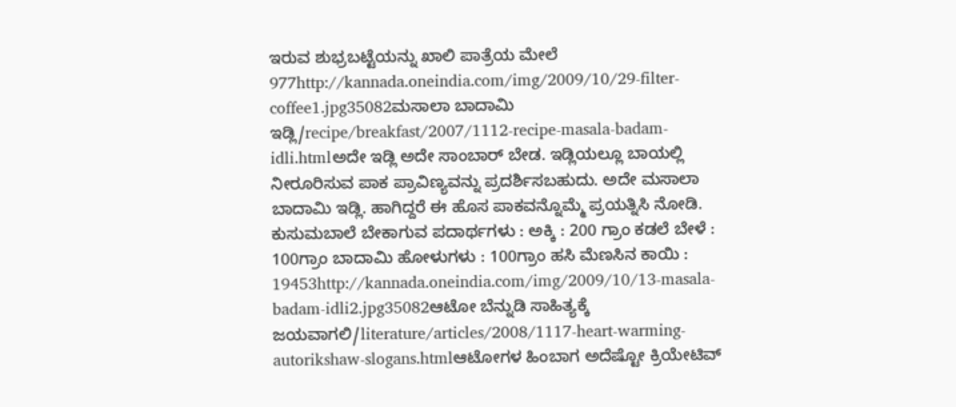ಇರುವ ಶುಭ್ರಬಟ್ಟೆಯನ್ನು ಖಾಲಿ ಪಾತ್ರೆಯ ಮೇಲೆ 977http://kannada.oneindia.com/img/2009/10/29-filter-coffee1.jpg35082ಮಸಾಲಾ ಬಾದಾಮಿ ಇಡ್ಲಿ/recipe/breakfast/2007/1112-recipe-masala-badam-idli.htmlಅದೇ ಇಡ್ಲಿ ಅದೇ ಸಾಂಬಾರ್ ಬೇಡ. ಇಡ್ಲಿಯಲ್ಲೂ ಬಾಯಲ್ಲಿ ನೀರೂರಿಸುವ ಪಾಕ ಪ್ರಾವಿಣ್ಯವನ್ನು ಪ್ರದರ್ಶಿಸಬಹುದು. ಅದೇ ಮಸಾಲಾ ಬಾದಾಮಿ ಇಡ್ಲಿ. ಹಾಗಿದ್ದರೆ ಈ ಹೊಸ ಪಾಕವನ್ನೊಮ್ಮೆ ಪ್ರಯತ್ನಿಸಿ ನೋಡಿ. ಕುಸುಮಬಾಲೆ ಬೇಕಾಗುವ ಪದಾರ್ಥಗಳು : ಅಕ್ಕಿ : 200 ಗ್ರಾಂ ಕಡಲೆ ಬೇಳೆ : 100ಗ್ರಾಂ ಬಾದಾಮಿ ಹೋಳುಗಳು : 100ಗ್ರಾಂ ಹಸಿ ಮೆಣಸಿನ ಕಾಯಿ : 19453http://kannada.oneindia.com/img/2009/10/13-masala-badam-idli2.jpg35082ಆಟೋ ಬೆನ್ನುಡಿ ಸಾಹಿತ್ಯಕ್ಕೆ ಜಯವಾಗಲಿ/literature/articles/2008/1117-heart-warming-autorikshaw-slogans.htmlಆಟೋಗಳ ಹಿಂಬಾಗ ಅದೆಷ್ಟೋ ಕ್ರಿಯೇಟಿವ್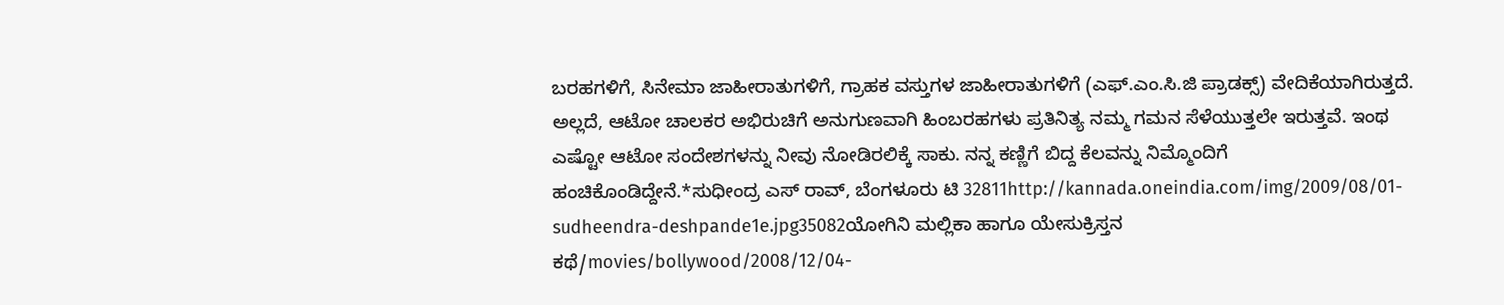ಬರಹಗಳಿಗೆ, ಸಿನೇಮಾ ಜಾಹೀರಾತುಗಳಿಗೆ, ಗ್ರಾಹಕ ವಸ್ತುಗಳ ಜಾಹೀರಾತುಗಳಿಗೆ (ಎಫ್.ಎಂ.ಸಿ.ಜಿ ಪ್ರಾಡಕ್ಸ್) ವೇದಿಕೆಯಾಗಿರುತ್ತದೆ. ಅಲ್ಲದೆ, ಆಟೋ ಚಾಲಕರ ಅಭಿರುಚಿಗೆ ಅನುಗುಣವಾಗಿ ಹಿಂಬರಹಗಳು ಪ್ರತಿನಿತ್ಯ ನಮ್ಮ ಗಮನ ಸೆಳೆಯುತ್ತಲೇ ಇರುತ್ತವೆ. ಇಂಥ ಎಷ್ಟೋ ಆಟೋ ಸಂದೇಶಗಳನ್ನು ನೀವು ನೋಡಿರಲಿಕ್ಕೆ ಸಾಕು. ನನ್ನ ಕಣ್ಣಿಗೆ ಬಿದ್ದ ಕೆಲವನ್ನು ನಿಮ್ಮೊಂದಿಗೆ ಹಂಚಿಕೊಂಡಿದ್ದೇನೆ.*ಸುಧೀಂದ್ರ ಎಸ್ ರಾವ್, ಬೆಂಗಳೂರು ಟಿ 32811http://kannada.oneindia.com/img/2009/08/01-sudheendra-deshpande1e.jpg35082ಯೋಗಿನಿ ಮಲ್ಲಿಕಾ ಹಾಗೂ ಯೇಸುಕ್ರಿಸ್ತನ ಕಥೆ/movies/bollywood/2008/12/04-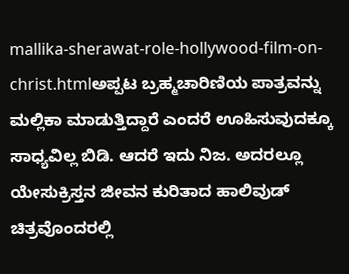mallika-sherawat-role-hollywood-film-on-christ.htmlಅಪ್ಪಟ ಬ್ರಹ್ಮಚಾರಿಣಿಯ ಪಾತ್ರವನ್ನು ಮಲ್ಲಿಕಾ ಮಾಡುತ್ತಿದ್ದಾರೆ ಎಂದರೆ ಊಹಿಸುವುದಕ್ಕೂ ಸಾಧ್ಯವಿಲ್ಲ ಬಿಡಿ. ಆದರೆ ಇದು ನಿಜ. ಅದರಲ್ಲೂ ಯೇಸುಕ್ರಿಸ್ತನ ಜೀವನ ಕುರಿತಾದ ಹಾಲಿವುಡ್ ಚಿತ್ರವೊಂದರಲ್ಲಿ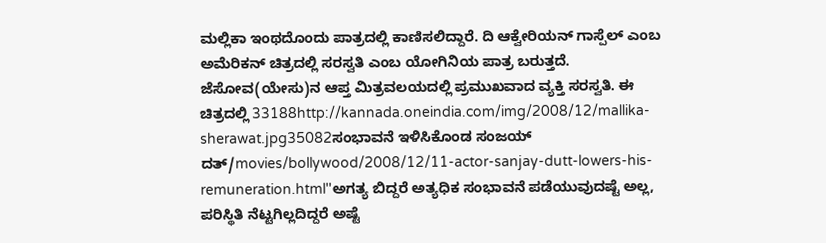ಮಲ್ಲಿಕಾ ಇಂಥದೊಂದು ಪಾತ್ರದಲ್ಲಿ ಕಾಣಿಸಲಿದ್ದಾರೆ. ದಿ ಆಕ್ವೇರಿಯನ್ ಗಾಸ್ಪೆಲ್ ಎಂಬ ಅಮೆರಿಕನ್ ಚಿತ್ರದಲ್ಲಿ ಸರಸ್ವತಿ ಎಂಬ ಯೋಗಿನಿಯ ಪಾತ್ರ ಬರುತ್ತದೆ. ಜೆಸೋವ(ಯೇಸು)ನ ಆಪ್ತ ಮಿತ್ರವಲಯದಲ್ಲಿ ಪ್ರಮುಖವಾದ ವ್ಯಕ್ತಿ ಸರಸ್ವತಿ. ಈ ಚಿತ್ರದಲ್ಲಿ 33188http://kannada.oneindia.com/img/2008/12/mallika-sherawat.jpg35082ಸಂಭಾವನೆ ಇಳಿಸಿಕೊಂಡ ಸಂಜಯ್ ದತ್/movies/bollywood/2008/12/11-actor-sanjay-dutt-lowers-his-remuneration.html''ಅಗತ್ಯ ಬಿದ್ದರೆ ಅತ್ಯಧಿಕ ಸಂಭಾವನೆ ಪಡೆಯುವುದಷ್ಟೆ ಅಲ್ಲ, ಪರಿಸ್ಥಿತಿ ನೆಟ್ಟಗಿಲ್ಲದಿದ್ದರೆ ಅಷ್ಟೆ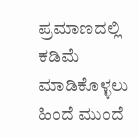ಪ್ರಮಾಣದಲ್ಲಿ ಕಡಿಮೆ ಮಾಡಿಕೊಳ್ಳಲು ಹಿಂದೆ ಮುಂದೆ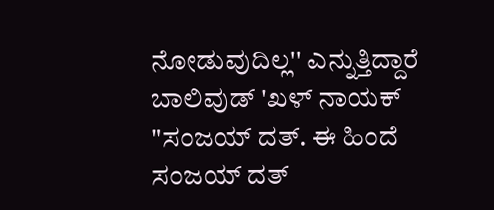ನೋಡುವುದಿಲ್ಲ'' ಎನ್ನುತ್ತಿದ್ದಾರೆ ಬಾಲಿವುಡ್ 'ಖಳ್ ನಾಯಕ್ "ಸಂಜಯ್ ದತ್. ಈ ಹಿಂದೆ ಸಂಜಯ್ ದತ್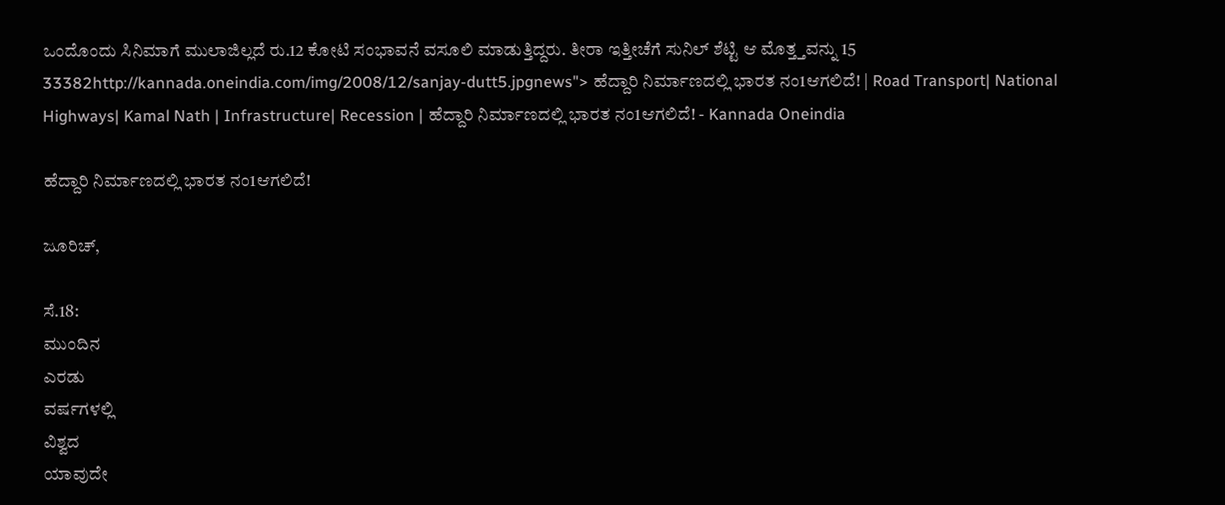ಒಂದೊಂದು ಸಿನಿಮಾಗೆ ಮುಲಾಜಿಲ್ಲದೆ ರು.12 ಕೋಟಿ ಸಂಭಾವನೆ ವಸೂಲಿ ಮಾಡುತ್ತಿದ್ದರು. ತೀರಾ ಇತ್ತೀಚೆಗೆ ಸುನಿಲ್ ಶೆಟ್ಟಿ ಆ ಮೊತ್ತ್ತವನ್ನು 15 33382http://kannada.oneindia.com/img/2008/12/sanjay-dutt5.jpgnews"> ಹೆದ್ದಾರಿ ನಿರ್ಮಾಣದಲ್ಲಿ ಭಾರತ ನಂ1ಆಗಲಿದೆ! | Road Transport| National Highways| Kamal Nath | Infrastructure| Recession | ಹೆದ್ದಾರಿ ನಿರ್ಮಾಣದಲ್ಲಿ ಭಾರತ ನಂ1ಆಗಲಿದೆ! - Kannada Oneindia

ಹೆದ್ದಾರಿ ನಿರ್ಮಾಣದಲ್ಲಿ ಭಾರತ ನಂ1ಆಗಲಿದೆ!

ಜೂರಿಚ್,

ಸೆ.18:
ಮುಂದಿನ
ಎರಡು
ವರ್ಷಗಳಲ್ಲಿ
ವಿಶ್ವದ
ಯಾವುದೇ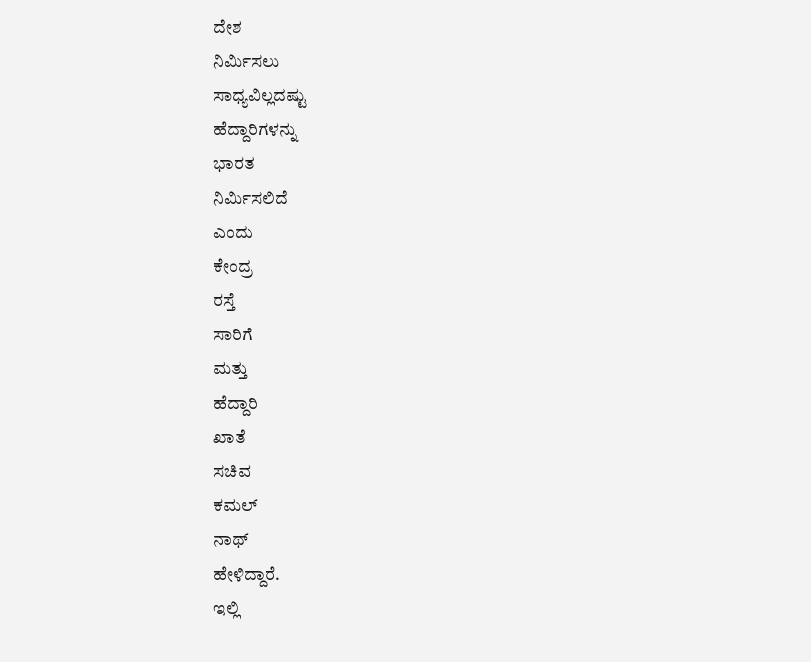ದೇಶ
ನಿರ್ಮಿಸಲು
ಸಾಧ್ಯವಿಲ್ಲದಷ್ಟು
ಹೆದ್ದಾರಿಗಳನ್ನು
ಭಾರತ
ನಿರ್ಮಿಸಲಿದೆ
ಎಂದು
ಕೇಂದ್ರ
ರಸ್ತೆ
ಸಾರಿಗೆ
ಮತ್ತು
ಹೆದ್ದಾರಿ
ಖಾತೆ
ಸಚಿವ
ಕಮಲ್
ನಾಥ್
ಹೇಳಿದ್ದಾರೆ.
ಇಲ್ಲಿ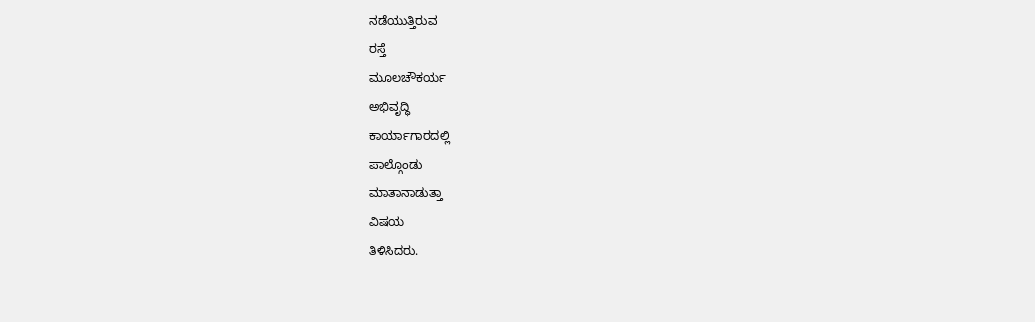ನಡೆಯುತ್ತಿರುವ
ರಸ್ತೆ
ಮೂಲಚೌಕರ್ಯ
ಅಭಿವೃದ್ಧಿ
ಕಾರ್ಯಾಗಾರದಲ್ಲಿ
ಪಾಲ್ಗೊಂಡು
ಮಾತಾನಾಡುತ್ತಾ
ವಿಷಯ
ತಿಳಿಸಿದರು.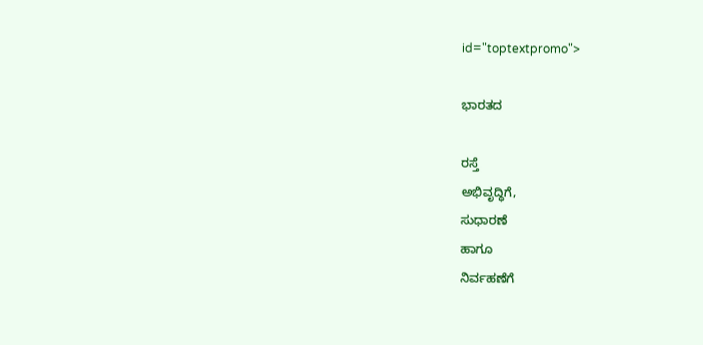id="toptextpromo">

ಭಾರತದ

ರಸ್ತೆ
ಅಭಿವೃದ್ಧಿಗೆ,
ಸುಧಾರಣೆ
ಹಾಗೂ
ನಿರ್ವಹಣೆಗೆ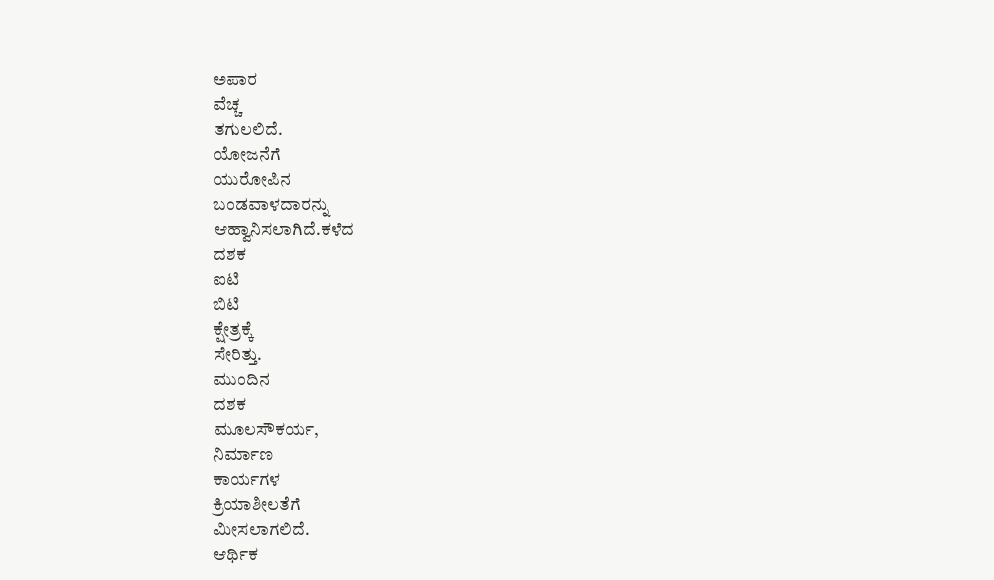ಅಪಾರ
ವೆಚ್ಚ
ತಗುಲಲಿದೆ.
ಯೋಜನೆಗೆ
ಯುರೋಪಿನ
ಬಂಡವಾಳದಾರನ್ನು
ಆಹ್ವಾನಿಸಲಾಗಿದೆ.ಕಳೆದ
ದಶಕ
ಐಟಿ
ಬಿಟಿ
ಕ್ಷೇತ್ರಕ್ಕೆ
ಸೇರಿತ್ತು.
ಮುಂದಿನ
ದಶಕ
ಮೂಲಸೌಕರ್ಯ,
ನಿರ್ಮಾಣ
ಕಾರ್ಯಗಳ
ಕ್ರಿಯಾಶೀಲತೆಗೆ
ಮೀಸಲಾಗಲಿದೆ.
ಆರ್ಥಿಕ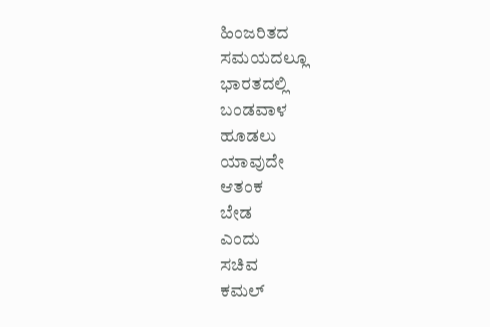ಹಿಂಜರಿತದ
ಸಮಯದಲ್ಲೂ
ಭಾರತದಲ್ಲಿ
ಬಂಡವಾಳ
ಹೂಡಲು
ಯಾವುದೇ
ಆತಂಕ
ಬೇಡ
ಎಂದು
ಸಚಿವ
ಕಮಲ್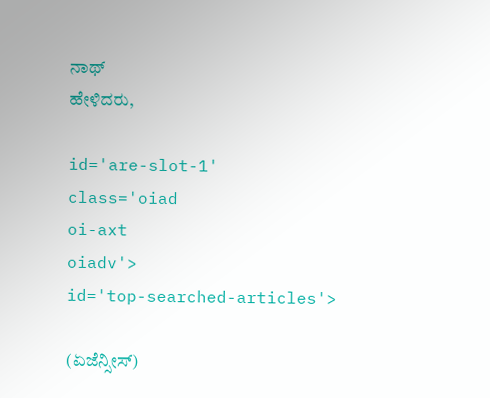ನಾಥ್
ಹೇಳಿದರು,

id='are-slot-1'
class='oiad
oi-axt
oiadv'>
id='top-searched-articles'>

(ಏಜೆನ್ಸೀಸ್)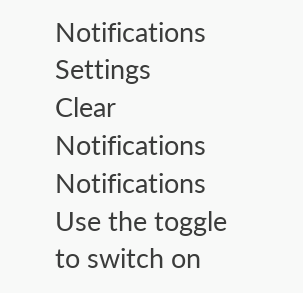Notifications
Settings
Clear Notifications
Notifications
Use the toggle to switch on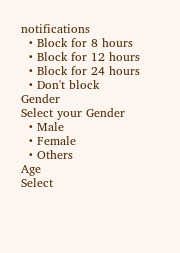notifications
  • Block for 8 hours
  • Block for 12 hours
  • Block for 24 hours
  • Don't block
Gender
Select your Gender
  • Male
  • Female
  • Others
Age
Select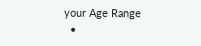your Age Range
  •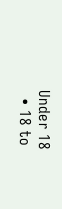Under 18
  • 18 to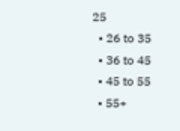25
  • 26 to 35
  • 36 to 45
  • 45 to 55
  • 55+